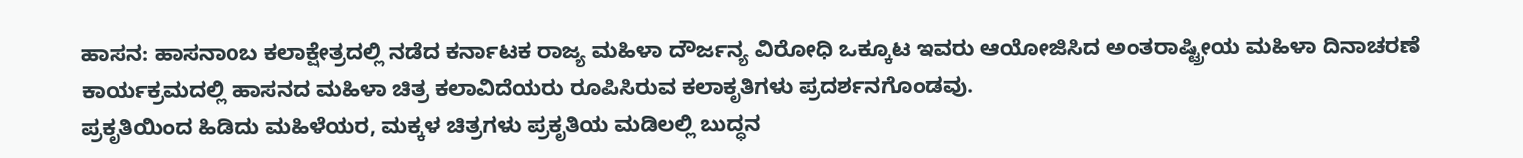ಹಾಸನ: ಹಾಸನಾoಬ ಕಲಾಕ್ಷೇತ್ರದಲ್ಲಿ ನಡೆದ ಕರ್ನಾಟಕ ರಾಜ್ಯ ಮಹಿಳಾ ದೌರ್ಜನ್ಯ ವಿರೋಧಿ ಒಕ್ಕೂಟ ಇವರು ಆಯೋಜಿಸಿದ ಅಂತರಾಷ್ಟ್ರೀಯ ಮಹಿಳಾ ದಿನಾಚರಣೆ ಕಾರ್ಯಕ್ರಮದಲ್ಲಿ ಹಾಸನದ ಮಹಿಳಾ ಚಿತ್ರ ಕಲಾವಿದೆಯರು ರೂಪಿಸಿರುವ ಕಲಾಕೃತಿಗಳು ಪ್ರದರ್ಶನಗೊಂಡವು.
ಪ್ರಕೃತಿಯಿಂದ ಹಿಡಿದು ಮಹಿಳೆಯರ, ಮಕ್ಕಳ ಚಿತ್ರಗಳು ಪ್ರಕೃತಿಯ ಮಡಿಲಲ್ಲಿ ಬುದ್ಧನ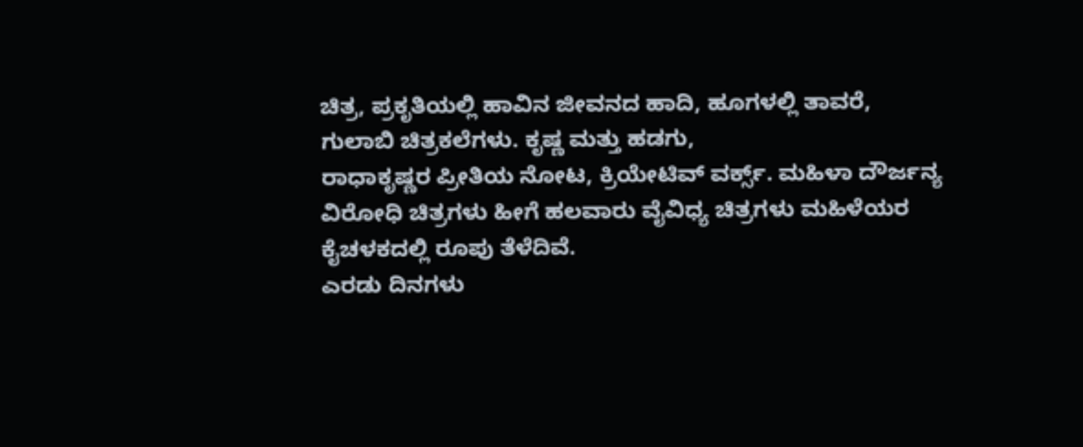ಚಿತ್ರ, ಪ್ರಕೃತಿಯಲ್ಲಿ ಹಾವಿನ ಜೀವನದ ಹಾದಿ, ಹೂಗಳಲ್ಲಿ ತಾವರೆ, ಗುಲಾಬಿ ಚಿತ್ರಕಲೆಗಳು. ಕೃಷ್ಣ ಮತ್ತು ಹಡಗು,
ರಾಧಾಕೃಷ್ಣರ ಪ್ರೀತಿಯ ನೋಟ, ಕ್ರಿಯೇಟಿವ್ ವರ್ಕ್ಸ್. ಮಹಿಳಾ ದೌರ್ಜನ್ಯ ವಿರೋಧಿ ಚಿತ್ರಗಳು ಹೀಗೆ ಹಲವಾರು ವೈವಿಧ್ಯ ಚಿತ್ರಗಳು ಮಹಿಳೆಯರ ಕೈಚಳಕದಲ್ಲಿ ರೂಪು ತೆಳೆದಿವೆ.
ಎರಡು ದಿನಗಳು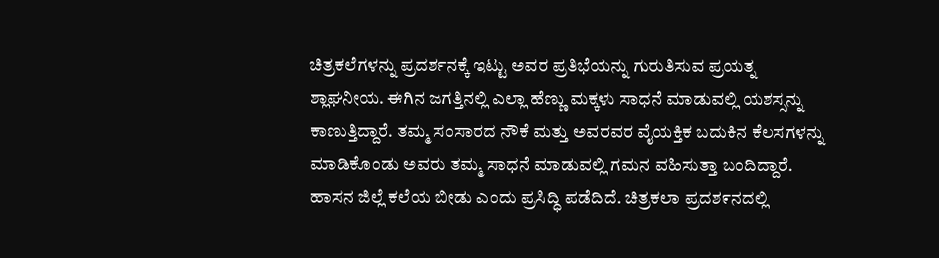ಚಿತ್ರಕಲೆಗಳನ್ನು ಪ್ರದರ್ಶನಕ್ಕೆ ಇಟ್ಟು ಅವರ ಪ್ರತಿಭೆಯನ್ನು ಗುರುತಿಸುವ ಪ್ರಯತ್ನ ಶ್ಲಾಘನೀಯ. ಈಗಿನ ಜಗತ್ತಿನಲ್ಲಿ ಎಲ್ಲಾ ಹೆಣ್ಣು ಮಕ್ಕಳು ಸಾಧನೆ ಮಾಡುವಲ್ಲಿ ಯಶಸ್ಸನ್ನು ಕಾಣುತ್ತಿದ್ದಾರೆ. ತಮ್ಮ ಸಂಸಾರದ ನೌಕೆ ಮತ್ತು ಅವರವರ ವೈಯಕ್ತಿಕ ಬದುಕಿನ ಕೆಲಸಗಳನ್ನು ಮಾಡಿಕೊಂಡು ಅವರು ತಮ್ಮ ಸಾಧನೆ ಮಾಡುವಲ್ಲಿ ಗಮನ ವಹಿಸುತ್ತಾ ಬಂದಿದ್ದಾರೆ.
ಹಾಸನ ಜಿಲ್ಲೆ ಕಲೆಯ ಬೀಡು ಎಂದು ಪ್ರಸಿದ್ಧಿ ಪಡೆದಿದೆ. ಚಿತ್ರಕಲಾ ಪ್ರದಶ೯ನದಲ್ಲಿ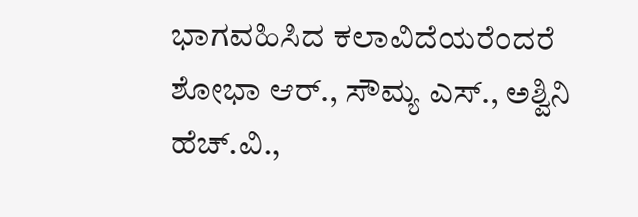ಭಾಗವಹಿಸಿದ ಕಲಾವಿದೆಯರೆಂದರೆ ಶೋಭಾ ಆರ್., ಸೌಮ್ಯ ಎಸ್., ಅಶ್ವಿನಿ ಹೆಚ್.ವಿ.,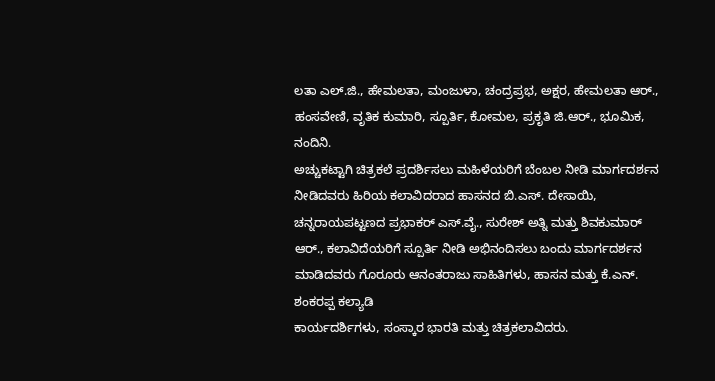ಲತಾ ಎಲ್.ಜಿ., ಹೇಮಲತಾ, ಮಂಜುಳಾ, ಚಂದ್ರಪ್ರಭ, ಅಕ್ಷರ, ಹೇಮಲತಾ ಆರ್., ಹಂಸವೇಣಿ, ವೃತಿಕ ಕುಮಾರಿ, ಸ್ಪೂರ್ತಿ, ಕೋಮಲ, ಪ್ರಕೃತಿ ಜಿ.ಆರ್., ಭೂಮಿಕ, ನಂದಿನಿ.
ಅಚ್ಚುಕಟ್ಟಾಗಿ ಚಿತ್ರಕಲೆ ಪ್ರದರ್ಶಿಸಲು ಮಹಿಳೆಯರಿಗೆ ಬೆಂಬಲ ನೀಡಿ ಮಾರ್ಗದರ್ಶನ ನೀಡಿದವರು ಹಿರಿಯ ಕಲಾವಿದರಾದ ಹಾಸನದ ಬಿ.ಎಸ್. ದೇಸಾಯಿ, ಚನ್ನರಾಯಪಟ್ಟಣದ ಪ್ರಭಾಕರ್ ಎಸ್.ವೈ., ಸುರೇಶ್ ಅತ್ನಿ ಮತ್ತು ಶಿವಕುಮಾರ್ ಆರ್., ಕಲಾವಿದೆಯರಿಗೆ ಸ್ಪೂರ್ತಿ ನೀಡಿ ಅಭಿನಂದಿಸಲು ಬಂದು ಮಾರ್ಗದರ್ಶನ ಮಾಡಿದವರು ಗೊರೂರು ಆನಂತರಾಜು ಸಾಹಿತಿಗಳು, ಹಾಸನ ಮತ್ತು ಕೆ.ಎನ್. ಶಂಕರಪ್ಪ ಕಲ್ಯಾಡಿ
ಕಾರ್ಯದರ್ಶಿಗಳು, ಸಂಸ್ಕಾರ ಭಾರತಿ ಮತ್ತು ಚಿತ್ರಕಲಾವಿದರು.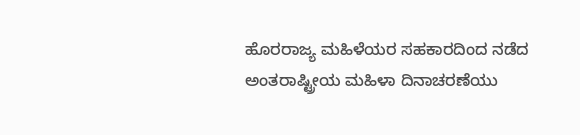ಹೊರರಾಜ್ಯ ಮಹಿಳೆಯರ ಸಹಕಾರದಿಂದ ನಡೆದ ಅಂತರಾಷ್ಟ್ರೀಯ ಮಹಿಳಾ ದಿನಾಚರಣೆಯು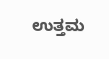ಉತ್ತಮ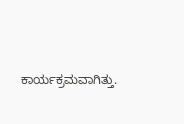ಕಾರ್ಯಕ್ರಮವಾಗಿತ್ತು.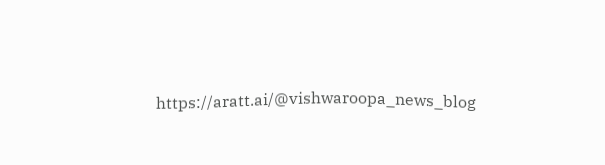https://aratt.ai/@vishwaroopa_news_blog